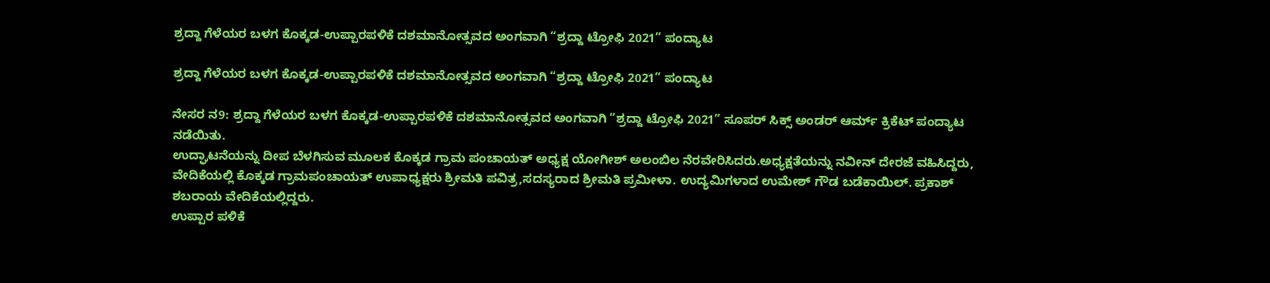ಶ್ರದ್ದಾ ಗೆಳೆಯರ ಬಳಗ ಕೊಕ್ಕಡ-ಉಪ್ಪಾರಪಳಿಕೆ ದಶಮಾನೋತ್ಸವದ ಅಂಗವಾಗಿ “ಶ್ರದ್ದಾ ಟ್ರೋಫಿ 2021” ಪಂದ್ಯಾಟ

ಶ್ರದ್ದಾ ಗೆಳೆಯರ ಬಳಗ ಕೊಕ್ಕಡ-ಉಪ್ಪಾರಪಳಿಕೆ ದಶಮಾನೋತ್ಸವದ ಅಂಗವಾಗಿ “ಶ್ರದ್ದಾ ಟ್ರೋಫಿ 2021” ಪಂದ್ಯಾಟ

ನೇಸರ ನ9: ಶ್ರದ್ದಾ ಗೆಳೆಯರ ಬಳಗ ಕೊಕ್ಕಡ-ಉಪ್ಪಾರಪಳಿಕೆ ದಶಮಾನೋತ್ಸವದ ಅಂಗವಾಗಿ “ಶ್ರದ್ದಾ ಟ್ರೋಫಿ 2021” ಸೂಪರ್ ಸಿಕ್ಸ್ ಅಂಡರ್ ಆರ್ಮ್ ಕ್ರಿಕೆಟ್ ಪಂದ್ಯಾಟ ನಡೆಯಿತು.
ಉದ್ಘಾಟನೆಯನ್ನು ದೀಪ ಬೆಳಗಿಸುವ ಮೂಲಕ ಕೊಕ್ಕಡ ಗ್ರಾಮ ಪಂಚಾಯತ್ ಅಧ್ಯಕ್ಷ ಯೋಗೀಶ್ ಅಲಂಬಿಲ ನೆರವೇರಿಸಿದರು.ಅಧ್ಯಕ್ಷತೆಯನ್ನು ನವೀನ್ ದೇರಜೆ ವಹಿಸಿದ್ದರು, ವೇದಿಕೆಯಲ್ಲಿ ಕೊಕ್ಕಡ ಗ್ರಾಮಪಂಚಾಯತ್ ಉಪಾಧ್ಯಕ್ಷರು ಶ್ರೀಮತಿ ಪವಿತ್ರ,ಸದಸ್ಯರಾದ ಶ್ರೀಮತಿ ಪ್ರಮೀಳಾ. ಉದ್ಯಮಿಗಳಾದ ಉಮೇಶ್ ಗೌಡ ಬಡೆಕಾಯಿಲ್. ಪ್ರಕಾಶ್ ಶಬರಾಯ ವೇದಿಕೆಯಲ್ಲಿದ್ದರು.
ಉಪ್ಪಾರ ಪಳಿಕೆ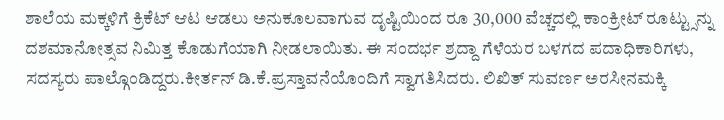ಶಾಲೆಯ ಮಕ್ಕಳಿಗೆ ಕ್ರಿಕೆಟ್ ಆಟ ಆಡಲು ಅನುಕೂಲವಾಗುವ ದೃಷ್ಟಿಯಿಂದ ರೂ 30,000 ವೆಚ್ಚದಲ್ಲಿ ಕಾಂಕ್ರೀಟ್ ರೂಟ್ಟ್ಸುನ್ನು ದಶಮಾನೋತ್ಸವ ನಿಮಿತ್ತ ಕೊಡುಗೆಯಾಗಿ ನೀಡಲಾಯಿತು. ಈ ಸಂದರ್ಭ ಶ್ರದ್ದಾ ಗೆಳೆಯರ ಬಳಗದ ಪದಾಧಿಕಾರಿಗಳು, ಸದಸ್ಯರು ಪಾಲ್ಗೊಂಡಿದ್ದರು.ಕೀರ್ತನ್ ಡಿ.ಕೆ.ಪ್ರಸ್ತಾವನೆಯೊಂದಿಗೆ ಸ್ವಾಗತಿಸಿದರು. ಲಿಖಿತ್ ಸುವರ್ಣ ಅರಸೀನಮಕ್ಕಿ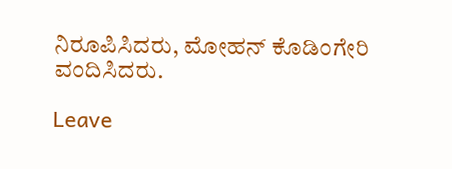ನಿರೂಪಿಸಿದರು, ಮೋಹನ್ ಕೊಡಿಂಗೇರಿ ವಂದಿಸಿದರು.

Leave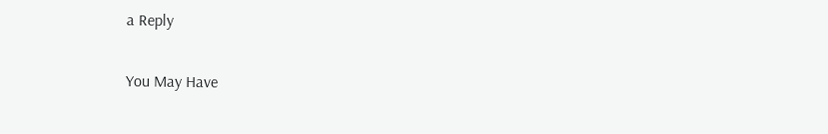a Reply

You May Have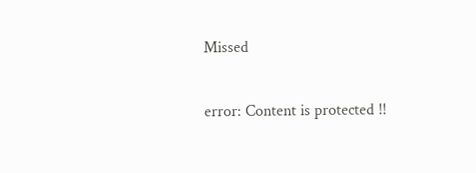Missed

error: Content is protected !!